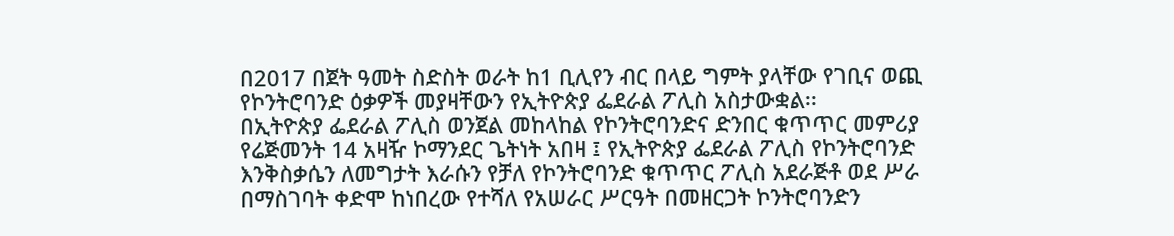በ2017 በጀት ዓመት ስድስት ወራት ከ1 ቢሊየን ብር በላይ ግምት ያላቸው የገቢና ወጪ የኮንትሮባንድ ዕቃዎች መያዛቸውን የኢትዮጵያ ፌደራል ፖሊስ አስታውቋል፡፡
በኢትዮጵያ ፌደራል ፖሊስ ወንጀል መከላከል የኮንትሮባንድና ድንበር ቁጥጥር መምሪያ የሬጅመንት 14 አዛዥ ኮማንደር ጌትነት አበዛ ፤ የኢትዮጵያ ፌደራል ፖሊስ የኮንትሮባንድ እንቅስቃሴን ለመግታት እራሱን የቻለ የኮንትሮባንድ ቁጥጥር ፖሊስ አደራጅቶ ወደ ሥራ በማስገባት ቀድሞ ከነበረው የተሻለ የአሠራር ሥርዓት በመዘርጋት ኮንትሮባንድን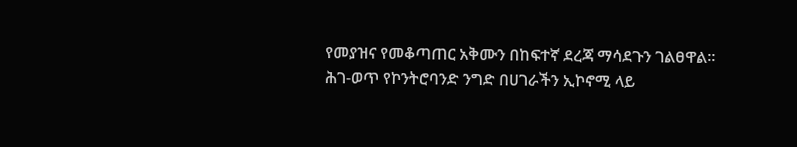የመያዝና የመቆጣጠር አቅሙን በከፍተኛ ደረጃ ማሳደጉን ገልፀዋል።
ሕገ-ወጥ የኮንትሮባንድ ንግድ በሀገራችን ኢኮኖሚ ላይ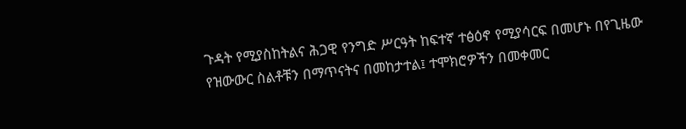ጉዳት የሚያስከትልና ሕጋዊ የንግድ ሥርዓት ከፍተኛ ተፅዕኖ የሚያሳርፍ በመሆኑ በየጊዜው የዝውውር ስልቶቹን በማጥናትና በመከታተል፤ ተሞክሮዎችን በመቀመር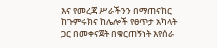እና የመረጃ ሥራችንን በማጠናከር ከጉምሩክና ከሌሎች የፀጥታ አካላት ጋር በመቀናጀት በቁርጠኝነት እየሰራ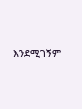እንደሚገኝም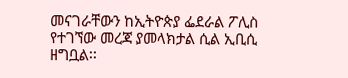መናገራቸውን ከኢትዮጵያ ፌደራል ፖሊስ የተገኘው መረጃ ያመላክታል ሲል ኢቢሲ ዘግቧል፡፡